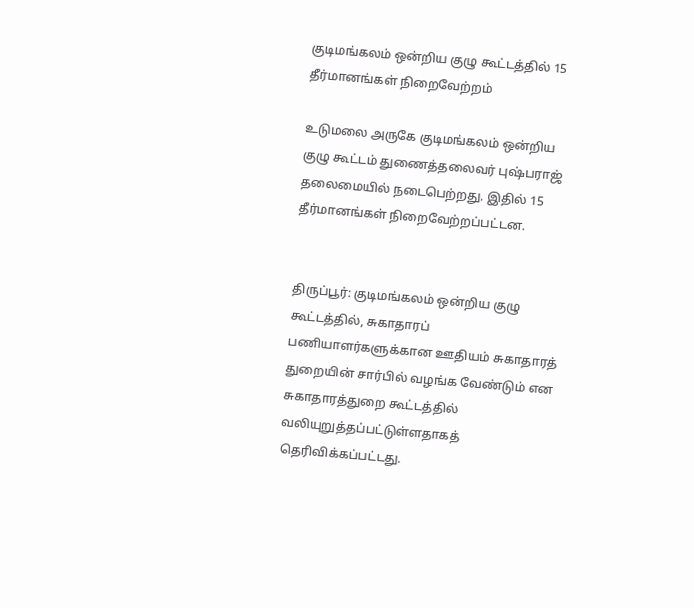குடிமங்கலம் ஒன்றிய குழு கூட்டத்தில் 15 தீர்மானங்கள் நிறைவேற்றம்

உடுமலை அருகே குடிமங்கலம் ஒன்றிய குழு கூட்டம் துணைத்தலைவர் புஷ்பராஜ் தலைமையில் நடைபெற்றது. இதில் 15 தீர்மானங்கள் நிறைவேற்றப்பட்டன.


திருப்பூர்: குடிமங்கலம் ஒன்றிய குழு கூட்டத்தில், சுகாதாரப் பணியாளர்களுக்கான ஊதியம் சுகாதாரத் துறையின் சார்பில் வழங்க வேண்டும் என சுகாதாரத்துறை கூட்டத்தில் வலியுறுத்தப்பட்டுள்ளதாகத் தெரிவிக்கப்பட்டது.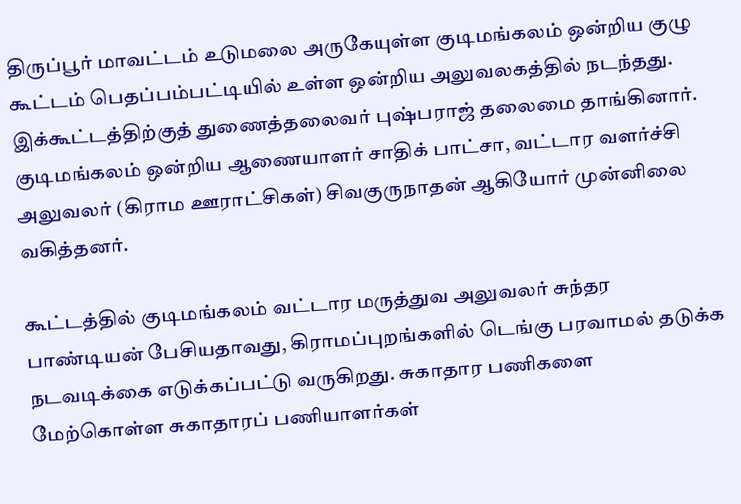திருப்பூர் மாவட்டம் உடுமலை அருகேயுள்ள குடிமங்கலம் ஒன்றிய குழு கூட்டம் பெதப்பம்பட்டியில் உள்ள ஒன்றிய அலுவலகத்தில் நடந்தது. இக்கூட்டத்திற்குத் துணைத்தலைவர் புஷ்பராஜ் தலைமை தாங்கினார். குடிமங்கலம் ஒன்றிய ஆணையாளர் சாதிக் பாட்சா, வட்டார வளர்ச்சி அலுவலர் (கிராம ஊராட்சிகள்) சிவகுருநாதன் ஆகியோர் முன்னிலை வகித்தனர்.

கூட்டத்தில் குடிமங்கலம் வட்டார மருத்துவ அலுவலர் சுந்தர பாண்டியன் பேசியதாவது, கிராமப்புறங்களில் டெங்கு பரவாமல் தடுக்க நடவடிக்கை எடுக்கப்பட்டு வருகிறது. சுகாதார பணிகளை மேற்கொள்ள சுகாதாரப் பணியாளர்கள்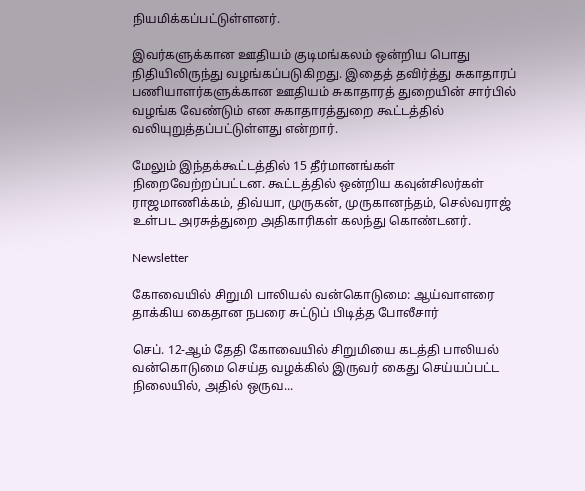நியமிக்கப்பட்டுள்ளனர்.

இவர்களுக்கான ஊதியம் குடிமங்கலம் ஒன்றிய பொது நிதியிலிருந்து வழங்கப்படுகிறது. இதைத் தவிர்த்து சுகாதாரப் பணியாளர்களுக்கான ஊதியம் சுகாதாரத் துறையின் சார்பில் வழங்க வேண்டும் என சுகாதாரத்துறை கூட்டத்தில் வலியுறுத்தப்பட்டுள்ளது என்றார்.

மேலும் இந்தக்கூட்டத்தில் 15 தீர்மானங்கள் நிறைவேற்றப்பட்டன. கூட்டத்தில் ஒன்றிய கவுன்சிலர்கள் ராஜமாணிக்கம், திவ்யா, முருகன், முருகானந்தம், செல்வராஜ் உள்பட அரசுத்துறை அதிகாரிகள் கலந்து கொண்டனர்.

Newsletter

கோவையில் சிறுமி பாலியல் வன்கொடுமை: ஆய்வாளரை தாக்கிய கைதான நபரை சுட்டுப் பிடித்த போலீசார்

செப். 12-ஆம் தேதி கோவையில் சிறுமியை கடத்தி பாலியல் வன்கொடுமை செய்த வழக்கில் இருவர் கைது செய்யப்பட்ட நிலையில், அதில் ஒருவ...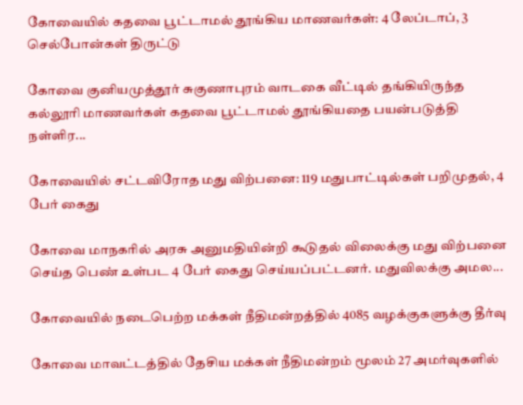கோவையில் கதவை பூட்டாமல் தூங்கிய மாணவர்கள்: 4 லேப்டாப், 3 செல்போன்கள் திருட்டு

கோவை குனியமுத்தூர் சுகுணாபுரம் வாடகை வீட்டில் தங்கியிருந்த கல்லூரி மாணவர்கள் கதவை பூட்டாமல் தூங்கியதை பயன்படுத்தி நள்ளிர...

கோவையில் சட்டவிரோத மது விற்பனை: 119 மதுபாட்டில்கள் பறிமுதல், 4 பேர் கைது

கோவை மாநகரில் அரசு அனுமதியின்றி கூடுதல் விலைக்கு மது விற்பனை செய்த பெண் உள்பட 4 பேர் கைது செய்யப்பட்டனர். மதுவிலக்கு அமல...

கோவையில் நடைபெற்ற மக்கள் நீதிமன்றத்தில் 4085 வழக்குகளுக்கு தீர்வு

கோவை மாவட்டத்தில் தேசிய மக்கள் நீதிமன்றம் மூலம் 27 அமர்வுகளில்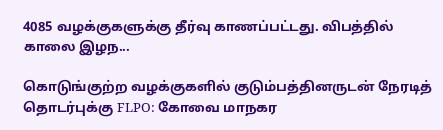4085 வழக்குகளுக்கு தீர்வு காணப்பட்டது. விபத்தில் காலை இழந...

கொடுங்குற்ற வழக்குகளில் குடும்பத்தினருடன் நேரடித் தொடர்புக்கு FLPO: கோவை மாநகர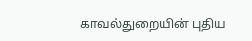காவல்துறையின் புதிய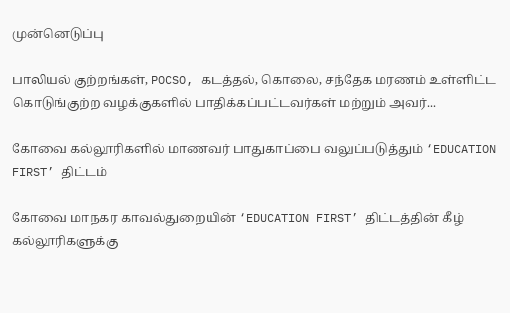முன்னெடுப்பு

பாலியல் குற்றங்கள், POCSO, கடத்தல், கொலை, சந்தேக மரணம் உள்ளிட்ட கொடுங்குற்ற வழக்குகளில் பாதிக்கப்பட்டவர்கள் மற்றும் அவர்...

கோவை கல்லூரிகளில் மாணவர் பாதுகாப்பை வலுப்படுத்தும் ‘EDUCATION FIRST’ திட்டம்

கோவை மாநகர காவல்துறையின் ‘EDUCATION FIRST’ திட்டத்தின் கீழ் கல்லூரிகளுக்கு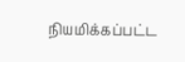நியமிக்கப்பட்ட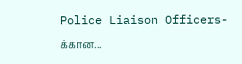Police Liaison Officers-க்கான...